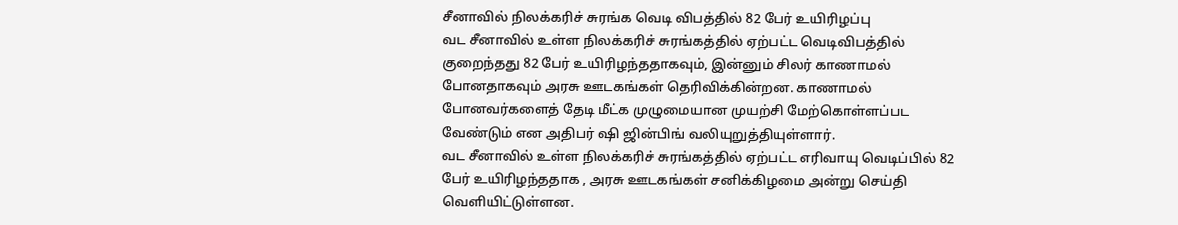சீனாவில் நிலக்கரிச் சுரங்க வெடி விபத்தில் 82 பேர் உயிரிழப்பு
வட சீனாவில் உள்ள நிலக்கரிச் சுரங்கத்தில் ஏற்பட்ட வெடிவிபத்தில் குறைந்தது 82 பேர் உயிரிழந்ததாகவும், இன்னும் சிலர் காணாமல் போனதாகவும் அரசு ஊடகங்கள் தெரிவிக்கின்றன. காணாமல் போனவர்களைத் தேடி மீட்க முழுமையான முயற்சி மேற்கொள்ளப்பட வேண்டும் என அதிபர் ஷி ஜின்பிங் வலியுறுத்தியுள்ளார்.
வட சீனாவில் உள்ள நிலக்கரிச் சுரங்கத்தில் ஏற்பட்ட எரிவாயு வெடிப்பில் 82 பேர் உயிரிழந்ததாக , அரசு ஊடகங்கள் சனிக்கிழமை அன்று செய்தி வெளியிட்டுள்ளன.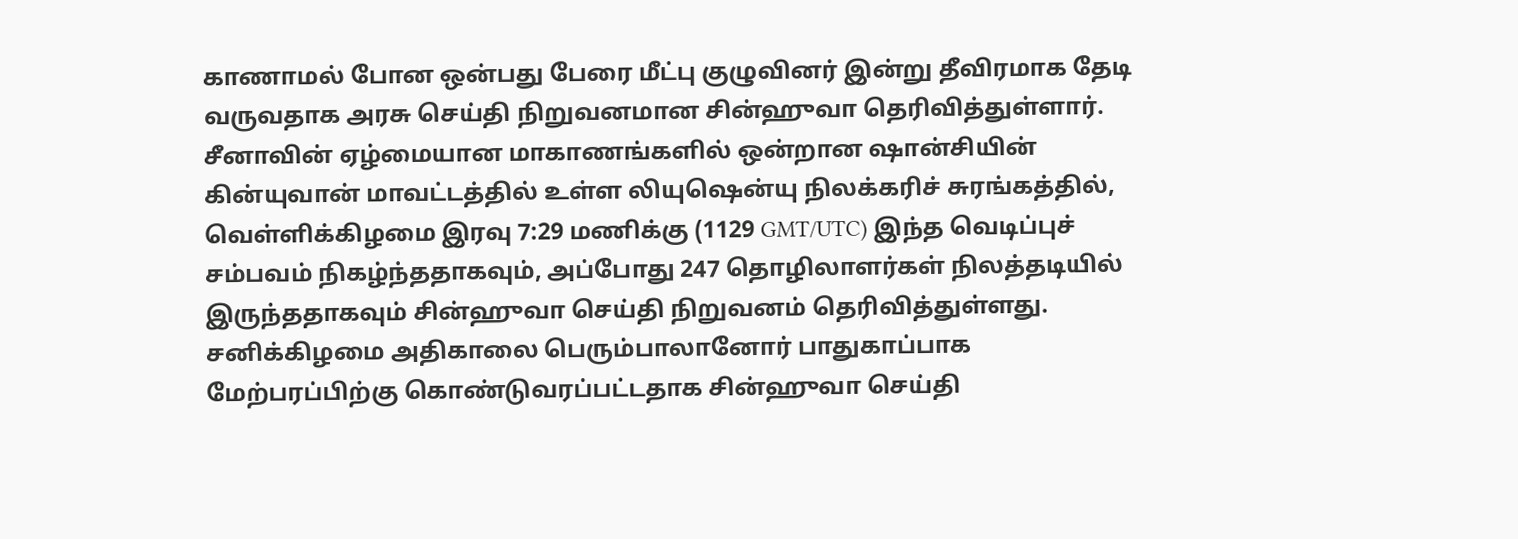காணாமல் போன ஒன்பது பேரை மீட்பு குழுவினர் இன்று தீவிரமாக தேடி வருவதாக அரசு செய்தி நிறுவனமான சின்ஹுவா தெரிவித்துள்ளார்.
சீனாவின் ஏழ்மையான மாகாணங்களில் ஒன்றான ஷான்சியின் கின்யுவான் மாவட்டத்தில் உள்ள லியுஷென்யு நிலக்கரிச் சுரங்கத்தில், வெள்ளிக்கிழமை இரவு 7:29 மணிக்கு (1129 GMT/UTC) இந்த வெடிப்புச் சம்பவம் நிகழ்ந்ததாகவும், அப்போது 247 தொழிலாளர்கள் நிலத்தடியில் இருந்ததாகவும் சின்ஹுவா செய்தி நிறுவனம் தெரிவித்துள்ளது.
சனிக்கிழமை அதிகாலை பெரும்பாலானோர் பாதுகாப்பாக மேற்பரப்பிற்கு கொண்டுவரப்பட்டதாக சின்ஹுவா செய்தி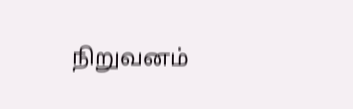நிறுவனம்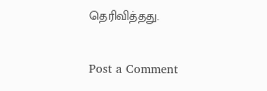தெரிவித்தது.

Post a Comment